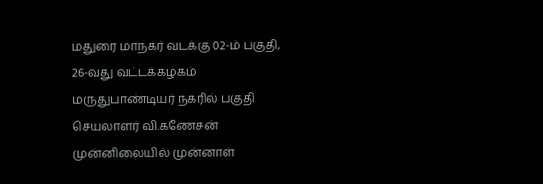மதுரை மாநகர் வடக்கு 02-ம் பகுதி, 26-வது வட்டக்கழகம் மருதுபாண்டியர் நகரில் பகுதி செயலாளர் வி.கணேசன் முன்னிலையில் முன்னாள்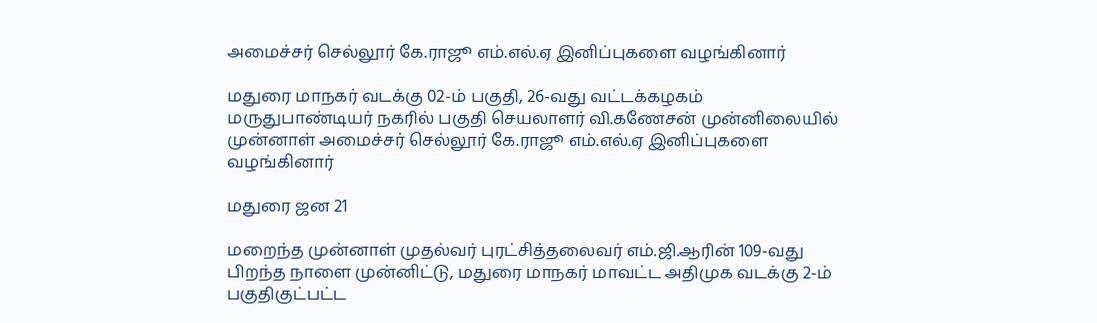அமைச்சர் செல்லூர் கே.ராஜூ எம்.எல்.ஏ இனிப்புகளை வழங்கினார்

மதுரை மாநகர் வடக்கு 02-ம் பகுதி, 26-வது வட்டக்கழகம் மருதுபாண்டியர் நகரில் பகுதி செயலாளர் வி.கணேசன் முன்னிலையில் முன்னாள் அமைச்சர் செல்லூர் கே.ராஜூ எம்.எல்.ஏ இனிப்புகளை வழங்கினார்

மதுரை ஜன 21

மறைந்த முன்னாள் முதல்வர் புரட்சித்தலைவர் எம்.ஜி.ஆரின் 109-வது பிறந்த நாளை முன்னிட்டு, மதுரை மாநகர் மாவட்ட அதிமுக வடக்கு 2-ம் பகுதிகுட்பட்ட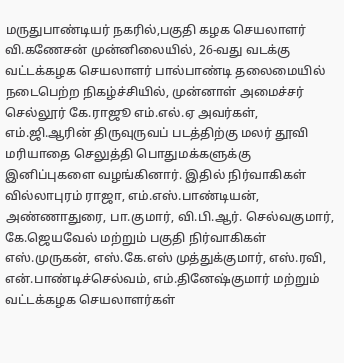மருதுபாண்டியர் நகரில்,பகுதி கழக செயலாளர் வி.கணேசன் முன்னிலையில், 26-வது வடக்கு வட்டக்கழக செயலாளர் பால்பாண்டி தலைமையில் நடைபெற்ற நிகழ்ச்சியில், முன்னாள் அமைச்சர் செல்லூர் கே.ராஜூ எம்.எல்.ஏ அவர்கள், எம்.ஜி.ஆரின் திருவுருவப் படத்திற்கு மலர் தூவி மரியாதை செலுத்தி பொதுமக்களுக்கு இனிப்புகளை வழங்கினார். இதில் நிர்வாகிகள் வில்லாபுரம் ராஜா, எம்.எஸ்.பாண்டியன், அண்ணாதுரை, பா.குமார், வி.பி.ஆர். செல்வகுமார், கே.ஜெயவேல் மற்றும் பகுதி நிர்வாகிகள்
எஸ்.முருகன், எஸ்.கே.எஸ் முத்துக்குமார், எஸ்.ரவி, என்.பாண்டிச்செல்வம், எம்.தினேஷ்குமார் மற்றும் வட்டக்கழக செயலாளர்கள்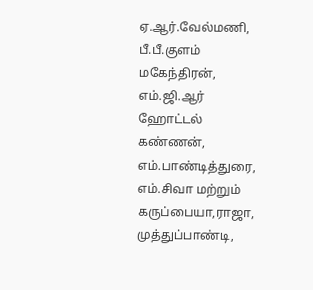ஏ.ஆர்.வேல்மணி, பீ.பீ.குளம் மகேந்திரன், எம்.ஜி.ஆர் ஹோட்டல் கண்ணன், எம்.பாண்டித்துரை, எம்.சிவா மற்றும் கருப்பையா,ராஜா, முத்துப்பாண்டி,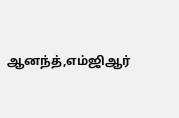ஆனந்த்,எம்ஜிஆர்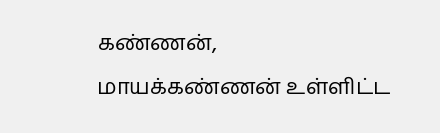கண்ணன், மாயக்கண்ணன் உள்ளிட்ட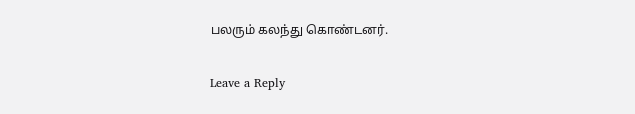பலரும் கலந்து கொண்டனர்.

Leave a Reply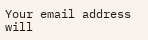Your email address will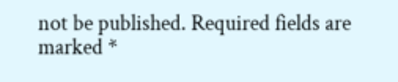not be published. Required fields are marked *